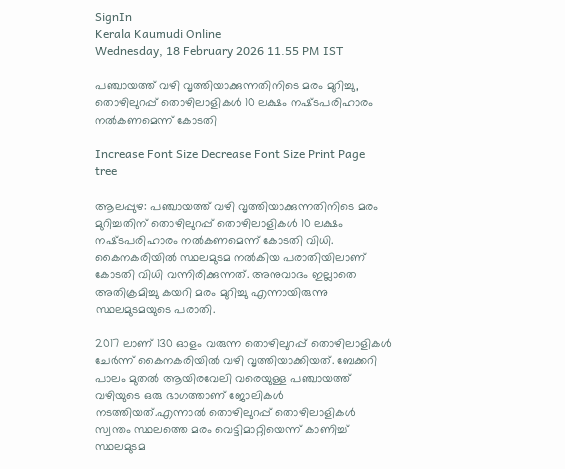SignIn
Kerala Kaumudi Online
Wednesday, 18 February 2026 11.55 PM IST

പഞ്ചായത്ത് വഴി വൃത്തിയാക്കുന്നതിനിടെ മരം മുറിച്ചു, തൊഴിലുറപ്പ് തൊഴിലാളികൾ 10 ലക്ഷം നഷ്‌ടപരിഹാരം നൽകണമെന്ന് കോടതി

Increase Font Size Decrease Font Size Print Page
tree

ആലപ്പുഴ: പഞ്ചായത്ത് വഴി വൃത്തിയാക്കുന്നതിനിടെ മരം മുറിച്ചതിന് തൊഴിലുറപ്പ് തൊഴിലാളികൾ 10 ലക്ഷം നഷ്‌ടപരിഹാരം നൽകണമെന്ന് കോടതി വിധി. കൈനകരിയിൽ സ്ഥലമുടമ നൽകിയ പരാതിയിലാണ് കോടതി വിധി വന്നിരിക്കുന്നത്. അനുവാദം ഇല്ലാതെ അതിക്രമിച്ചു കയറി മരം മുറിച്ചു എന്നായിരുന്നു സ്ഥലമുടമയുടെ പരാതി.

2017 ലാണ് 130 ഓളം വരുന്ന തൊഴിലുറപ്പ് തൊഴിലാളികൾ ചേർന്ന് കൈനകരിയിൽ വഴി വൃത്തിയാക്കിയത്. ബേക്കറി പാലം മുതൽ ആയിരവേലി വരെയുള്ള പഞ്ചായത്ത് വഴിയുടെ ഒരു ഭാഗത്താണ് ജോലികൾ നടത്തിയത്.എന്നാൽ തൊഴിലുറപ്പ് തൊഴിലാളികൾ സ്വന്തം സ്ഥലത്തെ മരം വെട്ടിമാറ്റിയെന്ന് കാണിച്ച് സ്ഥലമുടമ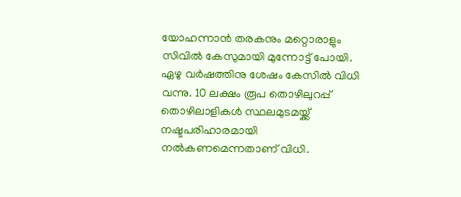യോഹന്നാൻ തരകനും മറ്റൊരാളും സിവിൽ കേസുമായി മുന്നോട്ട് പോയി. ഏഴു വർഷത്തിനു ശേഷം കേസിൽ വിധി വന്നു. 10 ലക്ഷം രൂപ തൊഴിലുറപ്പ് തൊഴിലാളികൾ സ്ഥലമുടമയ്ക്ക് നഷ്ടപരിഹാരമായി നൽകണമെന്നതാണ് വിധി.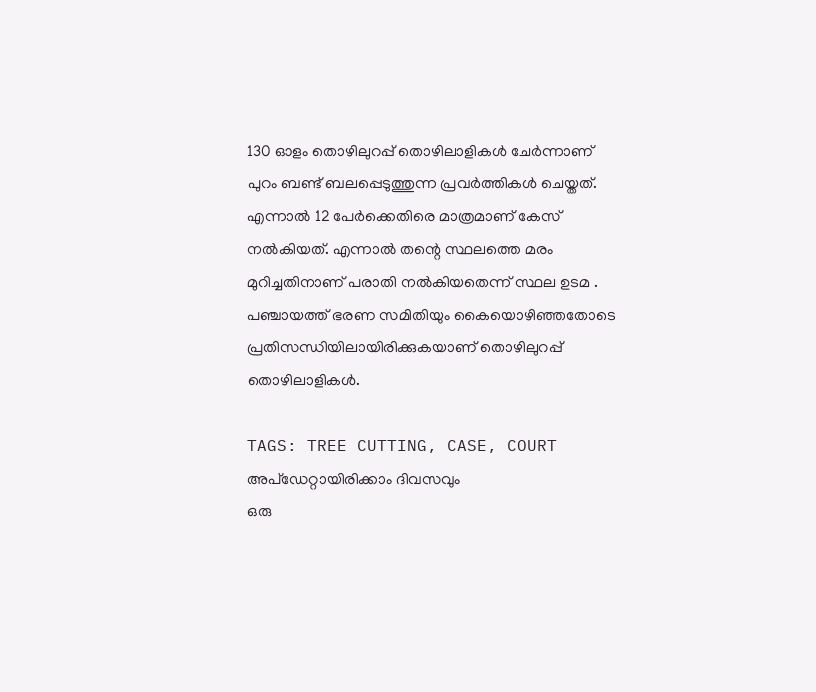130 ഓളം തൊഴിലുറപ്പ് തൊഴിലാളികൾ ചേർന്നാണ് പുറം ബണ്ട് ബലപ്പെടുത്തുന്ന പ്രവർത്തികൾ ചെയ്തത്. എന്നാൽ 12 പേർക്കെതിരെ മാത്രമാണ് കേസ് നൽകിയത്. എന്നാൽ തന്റെ സ്ഥലത്തെ മരം മുറിച്ചതിനാണ് പരാതി നൽകിയതെന്ന് സ്ഥല ഉടമ . പഞ്ചായത്ത് ഭരണ സമിതിയും കൈയൊഴിഞ്ഞതോടെ പ്രതിസന്ധിയിലായിരിക്കുകയാണ് തൊഴിലുറപ്പ് തൊഴിലാളികൾ.

TAGS: TREE CUTTING, CASE, COURT
അപ്ഡേറ്റായിരിക്കാം ദിവസവും
ഒരു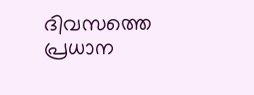ദിവസത്തെ പ്രധാന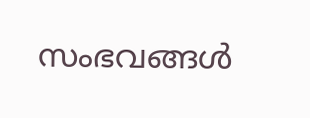സംഭവങ്ങൾ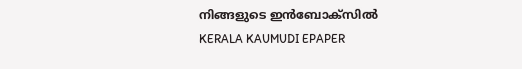നിങ്ങളുടെ ഇൻബോക്സിൽ
KERALA KAUMUDI EPAPER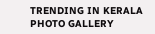TRENDING IN KERALA
PHOTO GALLERY